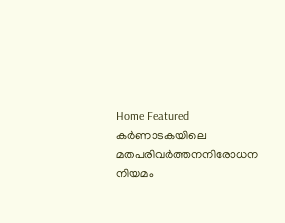Home Featured കര്‍ണാടകയിലെ മതപരിവര്‍ത്തനനിരോധന നിയമം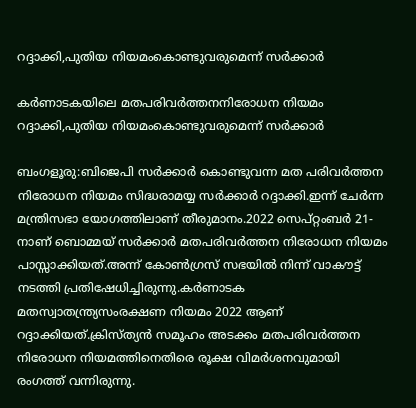റദ്ദാക്കി,പുതിയ നിയമംകൊണ്ടുവരുമെന്ന് സര്‍ക്കാര്‍

കര്‍ണാടകയിലെ മതപരിവര്‍ത്തനനിരോധന നിയമം റദ്ദാക്കി,പുതിയ നിയമംകൊണ്ടുവരുമെന്ന് സര്‍ക്കാര്‍

ബംഗളൂരു:ബിജെപി സര്‍ക്കാര്‍ കൊണ്ടുവന്ന മത പരിവര്‍ത്തന നിരോധന നിയമം സിദ്ധരാമയ്യ സര്‍ക്കാര്‍ റദ്ദാക്കി.ഇന്ന് ചേര്‍ന്ന മന്ത്രിസഭാ യോഗത്തിലാണ് തീരുമാനം.2022 സെപ്റ്റംബര്‍ 21-നാണ് ബൊമ്മയ് സര്‍ക്കാര്‍ മതപരിവര്‍ത്തന നിരോധന നിയമം പാസ്സാക്കിയത്.അന്ന് കോണ്‍ഗ്രസ് സഭയില്‍ നിന്ന് വാകൗട്ട് നടത്തി പ്രതിഷേധിച്ചിരുന്നു.കര്‍ണാടക മതസ്വാതന്ത്ര്യസംരക്ഷണ നിയമം 2022 ആണ് റദ്ദാക്കിയത്.ക്രിസ്ത്യൻ സമൂഹം അടക്കം മതപരിവര്‍ത്തന നിരോധന നിയമത്തിനെതിരെ രൂക്ഷ വിമര്‍ശനവുമായി രംഗത്ത് വന്നിരുന്നു.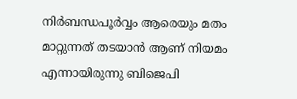നിര്‍ബന്ധപൂര്‍വ്വം ആരെയും മതം മാറ്റുന്നത് തടയാൻ ആണ് നിയമം എന്നായിരുന്നു ബിജെപി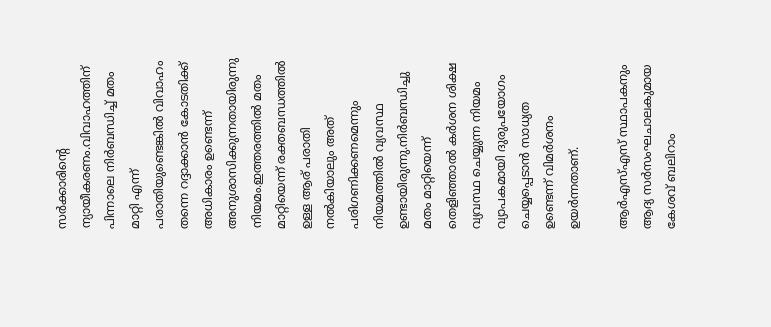സര്‍ക്കാരിന്‍റെ ന്യായീകരണം.വിവാഹത്തിന് പിന്നാലെ നിര്‍ബന്ധിച്ച്‌ മതം മാറ്റി എന്ന് പരാതിയുണ്ടെങ്കില്‍ വിവാഹം തന്നെ റദ്ദാക്കാൻ കോടതിക്ക് അധികാരം ഉണ്ടെന്ന് അനുശാസിക്കുന്നതായിരുന്നു നിയമം.ഇത്തരത്തില്‍ മതം മാറ്റിയെന്ന് രക്തബന്ധത്തില്‍ ഉള്ള ആര് പരാതി നല്‍കിയാലും അത്‌ പരിഗണിക്കണമെന്നും നിയമത്തില്‍ വ്യവസ്ഥ ഉണ്ടായിരുന്നു.നിര്‍ബന്ധിച്ചു മതം മാറ്റിയെന്ന് തെളിഞ്ഞാല്‍ കര്‍ശന ശിക്ഷ വ്യവസ്ഥ ചെയ്യുന്ന നിയമം വ്യാപകമായി ദുരുപയോഗം ചെയ്യപ്പെടാൻ സാധ്യത ഉണ്ടെന്ന് വിമര്‍ശനം ഉയര്‍ന്നതാണ്.

ആര്‍എസ്‌എസ് സ്ഥാപകനും ആദ്യ സര്‍സംഘചാലകുമായ കേശവ് ബലിറാം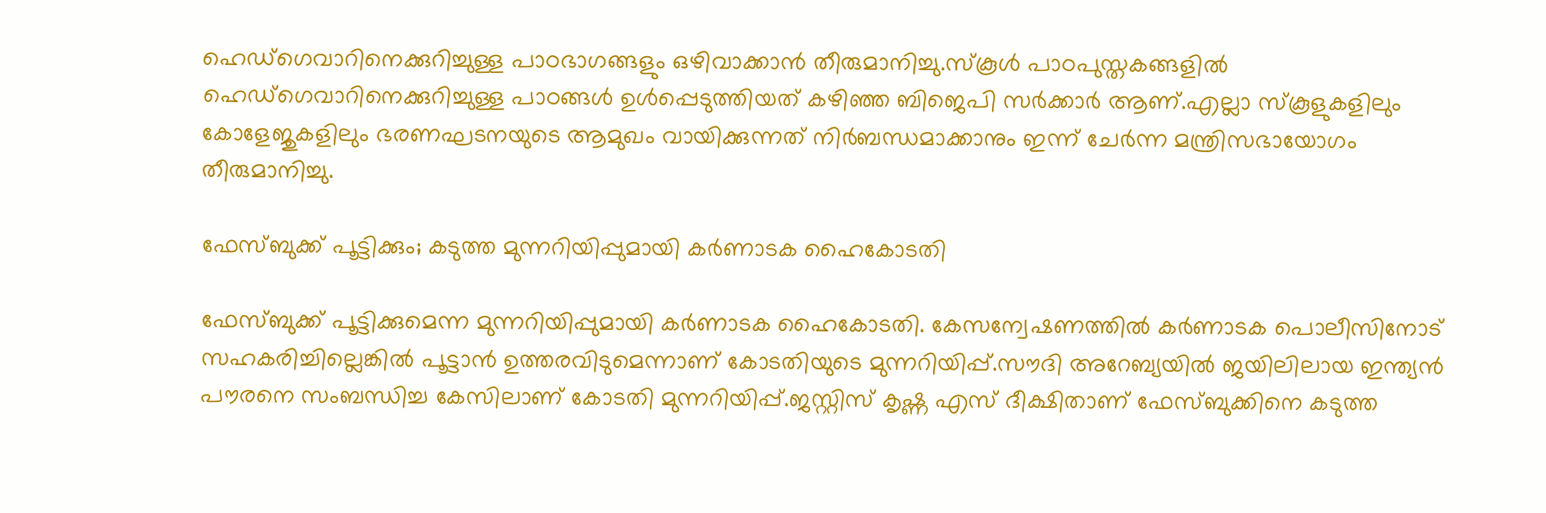ഹെഡ്ഗെവാറിനെക്കുറിച്ചുള്ള പാഠഭാഗങ്ങളും ഒഴിവാക്കാൻ തീരുമാനിച്ചു.സ്കൂള്‍ പാഠപുസ്തകങ്ങളില്‍ ഹെഡ്ഗെവാറിനെക്കുറിച്ചുള്ള പാഠങ്ങള്‍ ഉള്‍പ്പെടുത്തിയത് കഴിഞ്ഞ ബിജെപി സര്‍ക്കാര്‍ ആണ്.എല്ലാ സ്കൂളുകളിലും കോളേജുകളിലും ഭരണഘടനയുടെ ആമുഖം വായിക്കുന്നത് നിര്‍ബന്ധമാക്കാനും ഇന്ന് ചേര്‍ന്ന മന്ത്രിസഭായോഗം തീരുമാനിച്ചു.

ഫേസ്ബുക്ക് പൂട്ടിക്കും; കടുത്ത മുന്നറിയിപ്പുമായി കര്‍ണാടക ഹൈകോടതി

ഫേസ്ബുക്ക് പൂട്ടിക്കുമെന്ന മുന്നറിയിപ്പുമായി കര്‍ണാടക ഹൈകോടതി. കേസന്വേഷണത്തില്‍ കര്‍ണാടക പൊലീസിനോട് സഹകരിച്ചില്ലെങ്കില്‍ പൂട്ടാൻ ഉത്തരവിടുമെന്നാണ് കോടതിയുടെ മുന്നറിയിപ്പ്.സൗദി അറേബ്യയില്‍ ജയിലിലായ ഇന്ത്യൻ പൗരനെ സംബന്ധിച്ച കേസിലാണ് കോടതി മുന്നറിയിപ്പ്.ജസ്റ്റിസ് കൃഷ്ണ എസ് ദീക്ഷിതാണ് ഫേസ്ബുക്കിനെ കടുത്ത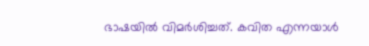ഭാഷയില്‍ വിമര്‍ശിച്ചത്. കവിത എന്നയാള്‍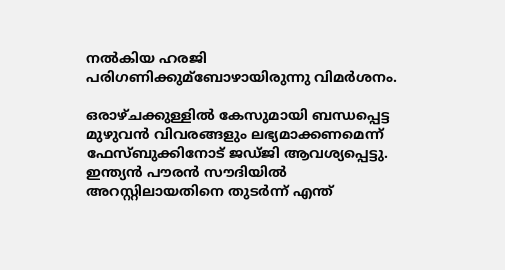നല്‍കിയ ഹരജി പരിഗണിക്കുമ്ബോഴായിരുന്നു വിമര്‍ശനം.

ഒരാഴ്ചക്കുള്ളില്‍ കേസുമായി ബന്ധപ്പെട്ട മുഴുവൻ വിവരങ്ങളും ലഭ്യമാക്കണമെന്ന് ഫേസ്ബുക്കിനോട് ജഡ്ജി ആവശ്യപ്പെട്ടു. ഇന്ത്യൻ പൗരൻ സൗദിയില്‍ അറസ്റ്റിലായതിനെ തുടര്‍ന്ന് എന്ത്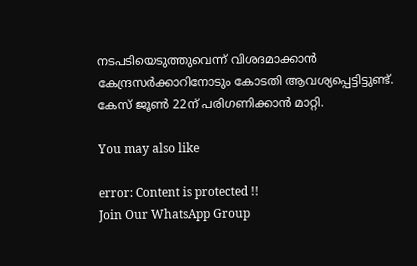നടപടിയെടുത്തുവെന്ന് വിശദമാക്കാൻ കേന്ദ്രസര്‍ക്കാറിനോടും കോടതി ആവശ്യപ്പെട്ടിട്ടുണ്ട്. കേസ് ജൂണ്‍ 22ന് പരിഗണിക്കാൻ മാറ്റി.

You may also like

error: Content is protected !!
Join Our WhatsApp Group